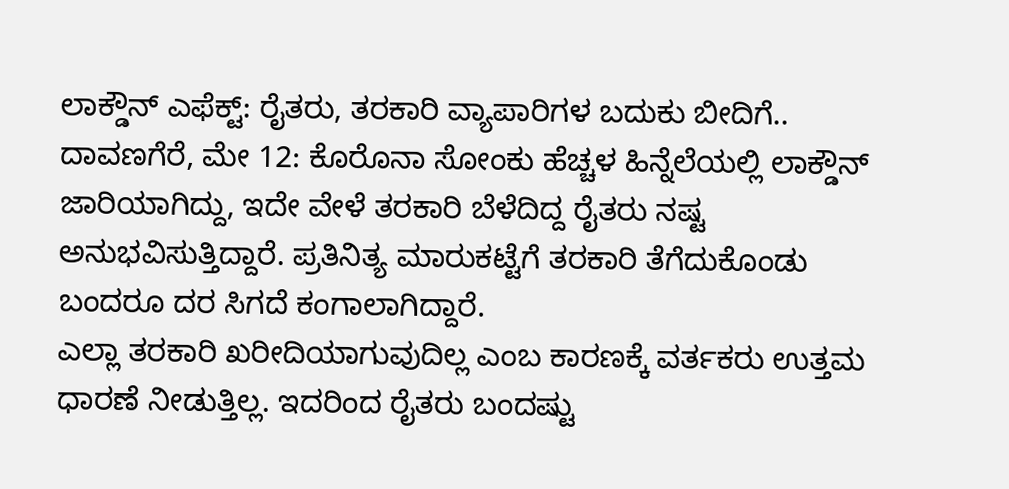ಲಾಕ್ಡೌನ್ ಎಫೆಕ್ಟ್: ರೈತರು, ತರಕಾರಿ ವ್ಯಾಪಾರಿಗಳ ಬದುಕು ಬೀದಿಗೆ..
ದಾವಣಗೆರೆ, ಮೇ 12: ಕೊರೊನಾ ಸೋಂಕು ಹೆಚ್ಚಳ ಹಿನ್ನೆಲೆಯಲ್ಲಿ ಲಾಕ್ಡೌನ್ ಜಾರಿಯಾಗಿದ್ದು, ಇದೇ ವೇಳೆ ತರಕಾರಿ ಬೆಳೆದಿದ್ದ ರೈತರು ನಷ್ಟ ಅನುಭವಿಸುತ್ತಿದ್ದಾರೆ. ಪ್ರತಿನಿತ್ಯ ಮಾರುಕಟ್ಟೆಗೆ ತರಕಾರಿ ತೆಗೆದುಕೊಂಡು ಬಂದರೂ ದರ ಸಿಗದೆ ಕಂಗಾಲಾಗಿದ್ದಾರೆ.
ಎಲ್ಲಾ ತರಕಾರಿ ಖರೀದಿಯಾಗುವುದಿಲ್ಲ ಎಂಬ ಕಾರಣಕ್ಕೆ ವರ್ತಕರು ಉತ್ತಮ ಧಾರಣೆ ನೀಡುತ್ತಿಲ್ಲ. ಇದರಿಂದ ರೈತರು ಬಂದಷ್ಟು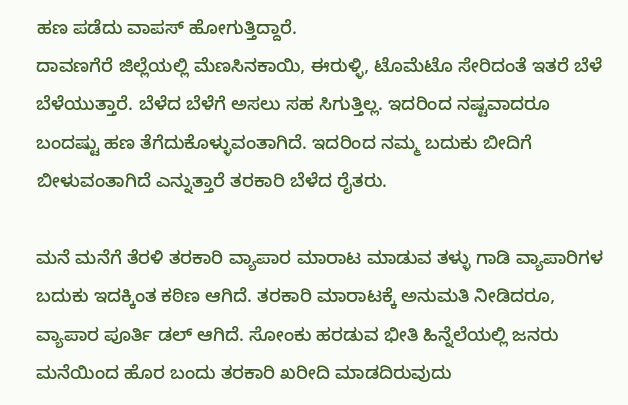ಹಣ ಪಡೆದು ವಾಪಸ್ ಹೋಗುತ್ತಿದ್ದಾರೆ.
ದಾವಣಗೆರೆ ಜಿಲ್ಲೆಯಲ್ಲಿ ಮೆಣಸಿನಕಾಯಿ, ಈರುಳ್ಳಿ, ಟೊಮೆಟೊ ಸೇರಿದಂತೆ ಇತರೆ ಬೆಳೆ ಬೆಳೆಯುತ್ತಾರೆ. ಬೆಳೆದ ಬೆಳೆಗೆ ಅಸಲು ಸಹ ಸಿಗುತ್ತಿಲ್ಲ. ಇದರಿಂದ ನಷ್ಟವಾದರೂ ಬಂದಷ್ಟು ಹಣ ತೆಗೆದುಕೊಳ್ಳುವಂತಾಗಿದೆ. ಇದರಿಂದ ನಮ್ಮ ಬದುಕು ಬೀದಿಗೆ ಬೀಳುವಂತಾಗಿದೆ ಎನ್ನುತ್ತಾರೆ ತರಕಾರಿ ಬೆಳೆದ ರೈತರು.

ಮನೆ ಮನೆಗೆ ತೆರಳಿ ತರಕಾರಿ ವ್ಯಾಪಾರ ಮಾರಾಟ ಮಾಡುವ ತಳ್ಳು ಗಾಡಿ ವ್ಯಾಪಾರಿಗಳ ಬದುಕು ಇದಕ್ಕಿಂತ ಕಠಿಣ ಆಗಿದೆ. ತರಕಾರಿ ಮಾರಾಟಕ್ಕೆ ಅನುಮತಿ ನೀಡಿದರೂ, ವ್ಯಾಪಾರ ಪೂರ್ತಿ ಡಲ್ ಆಗಿದೆ. ಸೋಂಕು ಹರಡುವ ಭೀತಿ ಹಿನ್ನೆಲೆಯಲ್ಲಿ ಜನರು ಮನೆಯಿಂದ ಹೊರ ಬಂದು ತರಕಾರಿ ಖರೀದಿ ಮಾಡದಿರುವುದು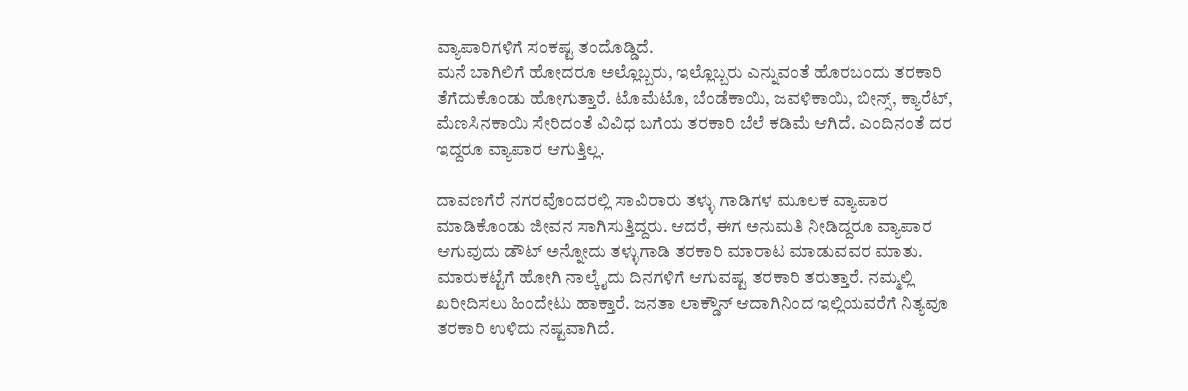ವ್ಯಾಪಾರಿಗಳಿಗೆ ಸಂಕಷ್ಟ ತಂದೊಡ್ಡಿದೆ.
ಮನೆ ಬಾಗಿಲಿಗೆ ಹೋದರೂ ಅಲ್ಲೊಬ್ಬರು, ಇಲ್ಲೊಬ್ಬರು ಎನ್ನುವಂತೆ ಹೊರಬಂದು ತರಕಾರಿ ತೆಗೆದುಕೊಂಡು ಹೋಗುತ್ತಾರೆ. ಟೊಮೆಟೊ, ಬೆಂಡೆಕಾಯಿ, ಜವಳಿಕಾಯಿ, ಬೀನ್ಸ್, ಕ್ಯಾರೆಟ್, ಮೆಣಸಿನಕಾಯಿ ಸೇರಿದಂತೆ ವಿವಿಧ ಬಗೆಯ ತರಕಾರಿ ಬೆಲೆ ಕಡಿಮೆ ಆಗಿದೆ. ಎಂದಿನಂತೆ ದರ ಇದ್ದರೂ ವ್ಯಾಪಾರ ಆಗುತ್ತಿಲ್ಲ.

ದಾವಣಗೆರೆ ನಗರವೊಂದರಲ್ಲಿ ಸಾವಿರಾರು ತಳ್ಳು ಗಾಡಿಗಳ ಮೂಲಕ ವ್ಯಾಪಾರ ಮಾಡಿಕೊಂಡು ಜೀವನ ಸಾಗಿಸುತ್ತಿದ್ದರು. ಆದರೆ, ಈಗ ಅನುಮತಿ ನೀಡಿದ್ದರೂ ವ್ಯಾಪಾರ ಆಗುವುದು ಡೌಟ್ ಅನ್ನೋದು ತಳ್ಳುಗಾಡಿ ತರಕಾರಿ ಮಾರಾಟ ಮಾಡುವವರ ಮಾತು.
ಮಾರುಕಟ್ಟೆಗೆ ಹೋಗಿ ನಾಲ್ಕೈದು ದಿನಗಳಿಗೆ ಆಗುವಷ್ಟ ತರಕಾರಿ ತರುತ್ತಾರೆ. ನಮ್ಮಲ್ಲಿ ಖರೀದಿಸಲು ಹಿಂದೇಟು ಹಾಕ್ತಾರೆ. ಜನತಾ ಲಾಕ್ಡೌನ್ ಆದಾಗಿನಿಂದ ಇಲ್ಲಿಯವರೆಗೆ ನಿತ್ಯವೂ ತರಕಾರಿ ಉಳಿದು ನಷ್ಟವಾಗಿದೆ.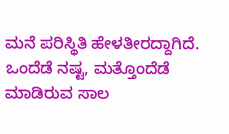ಮನೆ ಪರಿಸ್ಥಿತಿ ಹೇಳತೀರದ್ದಾಗಿದೆ. ಒಂದೆಡೆ ನಷ್ಟ, ಮತ್ತೊಂದೆಡೆ ಮಾಡಿರುವ ಸಾಲ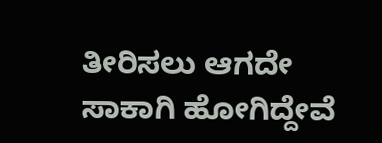ತೀರಿಸಲು ಆಗದೇ ಸಾಕಾಗಿ ಹೋಗಿದ್ದೇವೆ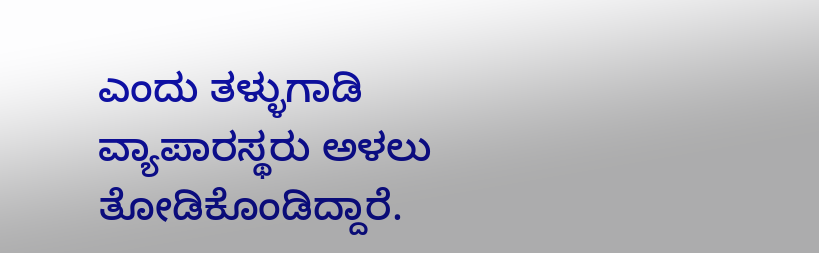ಎಂದು ತಳ್ಳುಗಾಡಿ ವ್ಯಾಪಾರಸ್ಥರು ಅಳಲು ತೋಡಿಕೊಂಡಿದ್ದಾರೆ.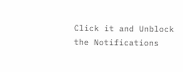Click it and Unblock the Notifications